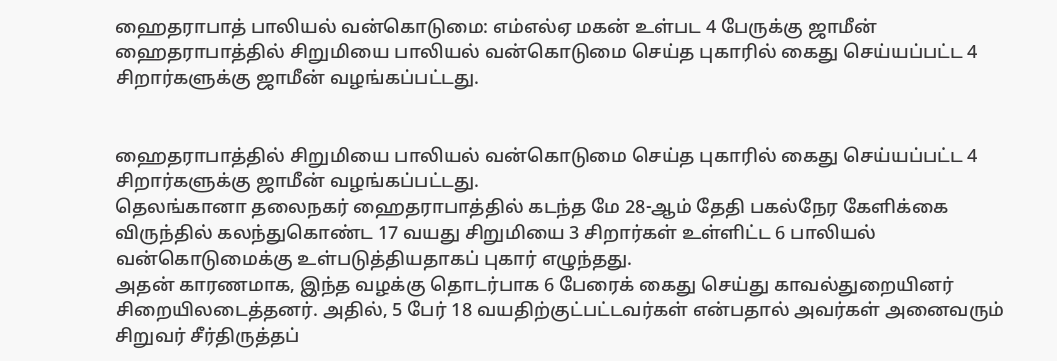ஹைதராபாத் பாலியல் வன்கொடுமை: எம்எல்ஏ மகன் உள்பட 4 பேருக்கு ஜாமீன்
ஹைதராபாத்தில் சிறுமியை பாலியல் வன்கொடுமை செய்த புகாரில் கைது செய்யப்பட்ட 4 சிறார்களுக்கு ஜாமீன் வழங்கப்பட்டது.


ஹைதராபாத்தில் சிறுமியை பாலியல் வன்கொடுமை செய்த புகாரில் கைது செய்யப்பட்ட 4 சிறார்களுக்கு ஜாமீன் வழங்கப்பட்டது.
தெலங்கானா தலைநகர் ஹைதராபாத்தில் கடந்த மே 28-ஆம் தேதி பகல்நேர கேளிக்கை விருந்தில் கலந்துகொண்ட 17 வயது சிறுமியை 3 சிறார்கள் உள்ளிட்ட 6 பாலியல் வன்கொடுமைக்கு உள்படுத்தியதாகப் புகார் எழுந்தது.
அதன் காரணமாக, இந்த வழக்கு தொடர்பாக 6 பேரைக் கைது செய்து காவல்துறையினர் சிறையிலடைத்தனர். அதில், 5 பேர் 18 வயதிற்குட்பட்டவர்கள் என்பதால் அவர்கள் அனைவரும் சிறுவர் சீர்திருத்தப்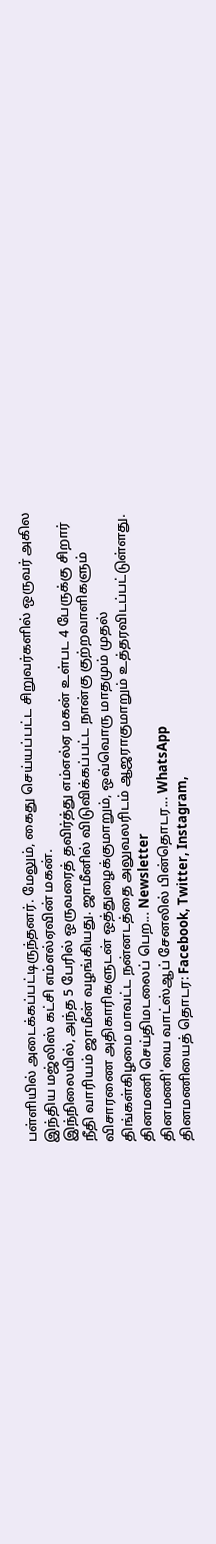பள்ளியில் அடைக்கப்பட்டிருந்தனர். மேலும், கைது செய்யப்பட்ட சிறுவர்களில் ஒருவர் அகில இந்திய மஜ்லிஸ் கட்சி எம்எல்ஏவின் மகன்.
இந்நிலையில், அந்த 5 பேரில் ஒருவரைத் தவிர்த்து எம்எல்ஏ மகன் உள்பட 4 பேருக்கு சிறார் நீதி வாரியம் ஜாமீன் வழங்கியது. ஜாமீனில் விடுவிக்கப்பட்ட நான்கு குற்றவாளிகளும் விசாரணை அதிகாரிகளுடன் ஒத்துழைக்குமாறும், ஒவ்வொரு மாதமும் முதல் திங்கள்கிழமை மாவட்ட நன்னடத்தை அலுவலரிடம் ஆஜராகுமாறும் உத்தரவிடப்பட்டுள்ளது.
தினமணி செய்திமடலைப் பெற... Newsletter
தினமணி'யை வாட்ஸ்ஆப் சேனலில் பின்தொடர... WhatsApp
தினமணியைத் தொடர: Facebook, Twitter, Instagram,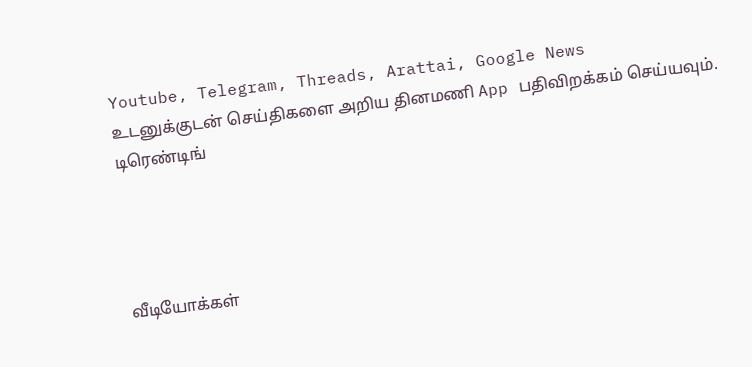Youtube, Telegram, Threads, Arattai, Google News
உடனுக்குடன் செய்திகளை அறிய தினமணி App பதிவிறக்கம் செய்யவும்.
டிரெண்டிங்




வீடியோக்கள்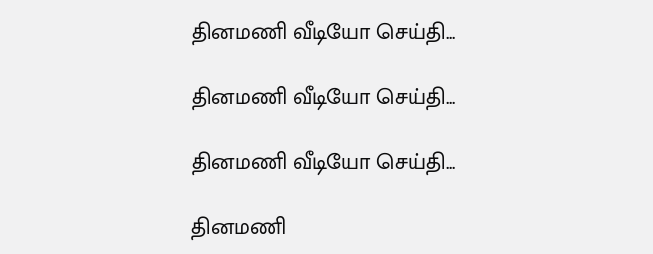தினமணி வீடியோ செய்தி...

தினமணி வீடியோ செய்தி...

தினமணி வீடியோ செய்தி...

தினமணி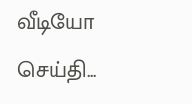வீடியோ செய்தி...